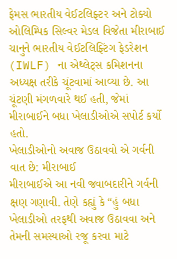ફેમસ ભારતીય વેઈટલિફ્ટર અને ટોક્યો ઓલિમ્પિક સિલ્વર મેડલ વિજેતા મીરાબાઈ ચાનુને ભારતીય વેઈટલિફ્ટિંગ ફેડરેશન (IWLF) ના એથ્લેટ્સ કમિશનના અધ્યક્ષ તરીકે ચૂંટવામાં આવ્યા છે. આ ચૂંટણી મંગળવારે થઈ હતી, જેમાં મીરાબાઈને બધા ખેલાડીઓએ સપોર્ટ કર્યો હતો.
ખેલાડીઓનો અવાજ ઉઠાવવો એ ગર્વની વાત છે: મીરાબાઈ
મીરાબાઈએ આ નવી જવાબદારીને ગર્વની ક્ષણ ગણાવી. તેણે કહ્યું કે “હું બધા ખેલાડીઓ તરફથી અવાજ ઉઠાવવા અને તેમની સમસ્યાઓ રજૂ કરવા માટે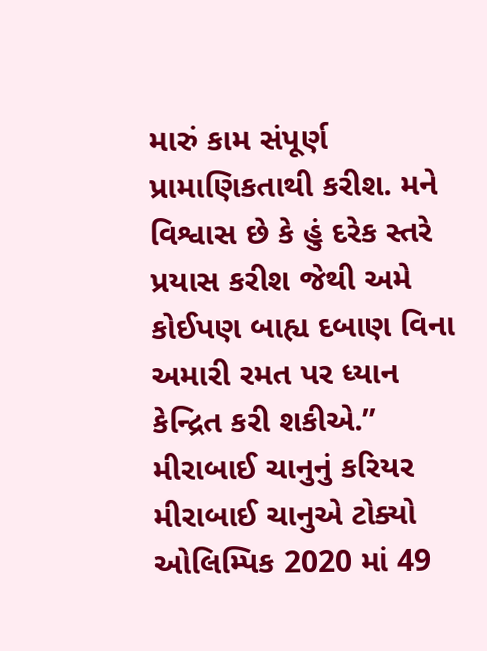મારું કામ સંપૂર્ણ પ્રામાણિકતાથી કરીશ. મને વિશ્વાસ છે કે હું દરેક સ્તરે પ્રયાસ કરીશ જેથી અમે કોઈપણ બાહ્ય દબાણ વિના અમારી રમત પર ધ્યાન કેન્દ્રિત કરી શકીએ.”
મીરાબાઈ ચાનુનું કરિયર
મીરાબાઈ ચાનુએ ટોક્યો ઓલિમ્પિક 2020 માં 49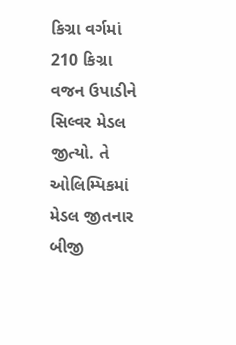કિગ્રા વર્ગમાં 210 કિગ્રા વજન ઉપાડીને સિલ્વર મેડલ જીત્યો. તે ઓલિમ્પિકમાં મેડલ જીતનાર બીજી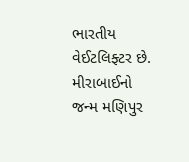ભારતીય વેઈટલિફ્ટર છે. મીરાબાઈનો જન્મ મણિપુર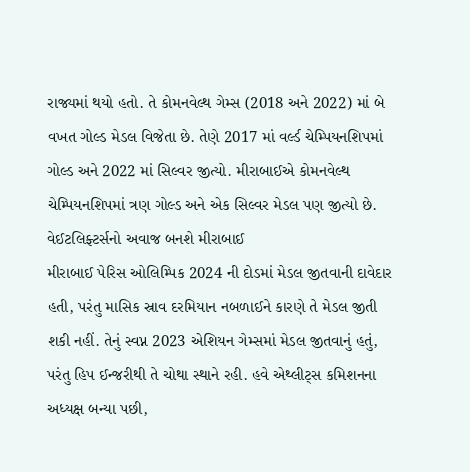રાજ્યમાં થયો હતો. તે કોમનવેલ્થ ગેમ્સ (2018 અને 2022) માં બે વખત ગોલ્ડ મેડલ વિજેતા છે. તેણે 2017 માં વર્લ્ડ ચેમ્પિયનશિપમાં ગોલ્ડ અને 2022 માં સિલ્વર જીત્યો. મીરાબાઈએ કોમનવેલ્થ ચેમ્પિયનશિપમાં ત્રણ ગોલ્ડ અને એક સિલ્વર મેડલ પણ જીત્યો છે.
વેઈટલિફ્ટર્સનો અવાજ બનશે મીરાબાઈ
મીરાબાઈ પેરિસ ઓલિમ્પિક 2024 ની દોડમાં મેડલ જીતવાની દાવેદાર હતી, પરંતુ માસિક સ્રાવ દરમિયાન નબળાઈને કારણે તે મેડલ જીતી શકી નહીં. તેનું સ્વપ્ન 2023 એશિયન ગેમ્સમાં મેડલ જીતવાનું હતું, પરંતુ હિપ ઈન્જરીથી તે ચોથા સ્થાને રહી. હવે એથ્લીટ્સ કમિશનના અધ્યક્ષ બન્યા પછી,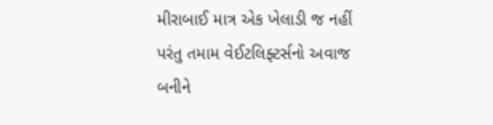મીરાબાઈ માત્ર એક ખેલાડી જ નહીં પરંતુ તમામ વેઈટલિફ્ટર્સનો અવાજ બનીને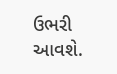ઉભરી આવશે.